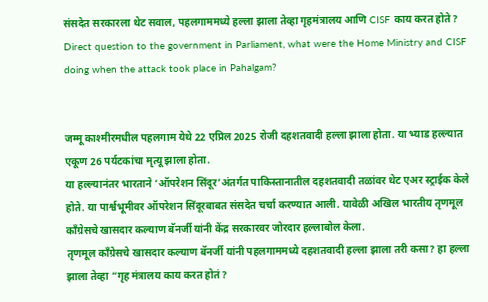संसदेत सरकारला थेट सवाल, पहलगाममध्ये हल्ला झाला तेव्हा गृहमंत्रालय आणि CISF काय करत होते?
Direct question to the government in Parliament, what were the Home Ministry and CISF doing when the attack took place in Pahalgam?


जम्मू काश्मीरमधील पहलगाम येथे 22 एप्रिल 2025 रोजी दहशतवादी हल्ला झाला होता. या भ्याड हल्ल्यात एकूण 26 पर्यटकांचा मृत्यू झाला होता.
या हल्ल्यानंतर भारताने ‘ऑपरेशन सिंदूर’अंतर्गत पाकिस्तानातील दहशतवादी तळांवर थेट एअर स्ट्राईक केले होते. या पार्श्वभूमीवर ऑपरेशन सिंदूरबाबत संसदेत चर्चा करण्यात आली. यावेळी अखिल भारतीय तृणमूल काँग्रेसचे खासदार कल्याण बॅनर्जी यांनी केंद्र सरकारवर जोरदार हल्लाबोल केला.
तृणमूल काँग्रेसचे खासदार कल्याण बॅनर्जी यांनी पहलगाममध्ये दहशतवादी हल्ला झाला तरी कसा? हा हल्ला झाला तेव्हा “गृह मंत्रालय काय करत होतं?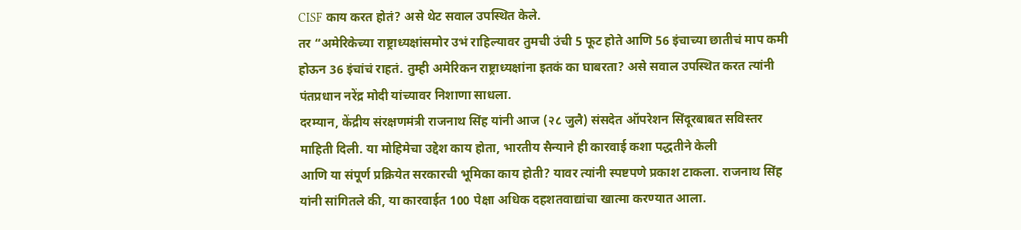CISF काय करत होतं? असे थेट सवाल उपस्थित केले.
तर “अमेरिकेच्या राष्ट्राध्यक्षांसमोर उभं राहिल्यावर तुमची उंची 5 फूट होते आणि 56 इंचाच्या छातीचं माप कमी होऊन 36 इंचांचं राहतं. तुम्ही अमेरिकन राष्ट्राध्यक्षांना इतकं का घाबरता? असे सवाल उपस्थित करत त्यांनी पंतप्रधान नरेंद्र मोदी यांच्यावर निशाणा साधला.
दरम्यान, केंद्रीय संरक्षणमंत्री राजनाथ सिंह यांनी आज (२८ जुलै) संसदेत ऑपरेशन सिंदूरबाबत सविस्तर माहिती दिली. या मोहिमेचा उद्देश काय होता, भारतीय सैन्याने ही कारवाई कशा पद्धतीने केली
आणि या संपूर्ण प्रक्रियेत सरकारची भूमिका काय होती? यावर त्यांनी स्पष्टपणे प्रकाश टाकला. राजनाथ सिंह यांनी सांगितले की, या कारवाईत 100 पेक्षा अधिक दहशतवाद्यांचा खात्मा करण्यात आला.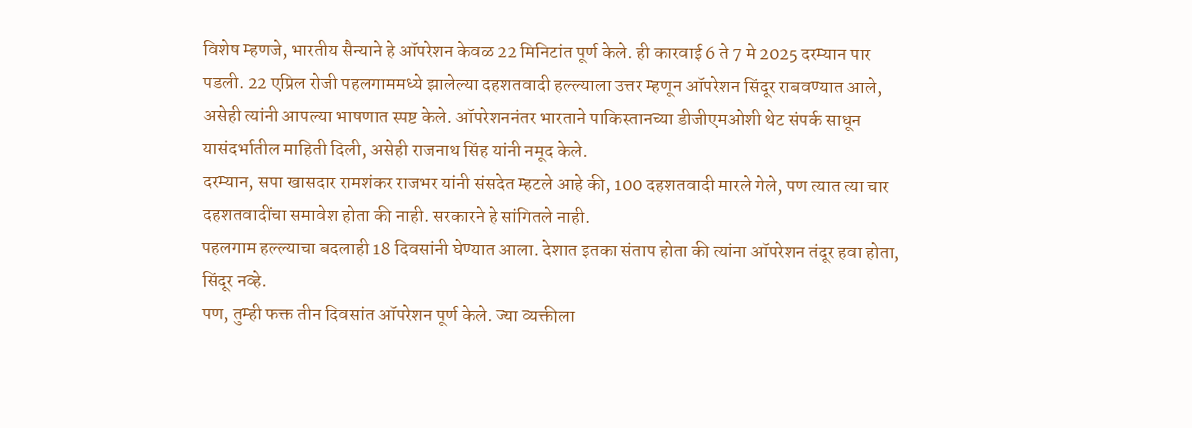विशेष म्हणजे, भारतीय सैन्याने हे ऑपरेशन केवळ 22 मिनिटांत पूर्ण केले. ही कारवाई 6 ते 7 मे 2025 दरम्यान पार पडली. 22 एप्रिल रोजी पहलगाममध्ये झालेल्या दहशतवादी हल्ल्याला उत्तर म्हणून ऑपरेशन सिंदूर राबवण्यात आले,
असेही त्यांनी आपल्या भाषणात स्पष्ट केले. ऑपरेशननंतर भारताने पाकिस्तानच्या डीजीएमओशी थेट संपर्क साधून यासंदर्भातील माहिती दिली, असेही राजनाथ सिंह यांनी नमूद केले.
दरम्यान, सपा खासदार रामशंकर राजभर यांनी संसदेत म्हटले आहे की, 100 दहशतवादी मारले गेले, पण त्यात त्या चार दहशतवादींचा समावेश होता की नाही. सरकारने हे सांगितले नाही.
पहलगाम हल्ल्याचा बदलाही 18 दिवसांनी घेण्यात आला. देशात इतका संताप होता की त्यांना ऑपरेशन तंदूर हवा होता, सिंदूर नव्हे.
पण, तुम्ही फक्त तीन दिवसांत ऑपरेशन पूर्ण केले. ज्या व्यक्तीला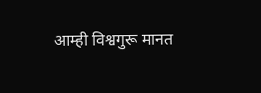आम्ही विश्वगुरू मानत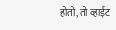होतो, तो व्हाईट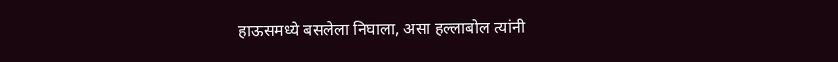हाऊसमध्ये बसलेला निघाला, असा हल्लाबोल त्यांनी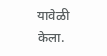यावेळी केला.